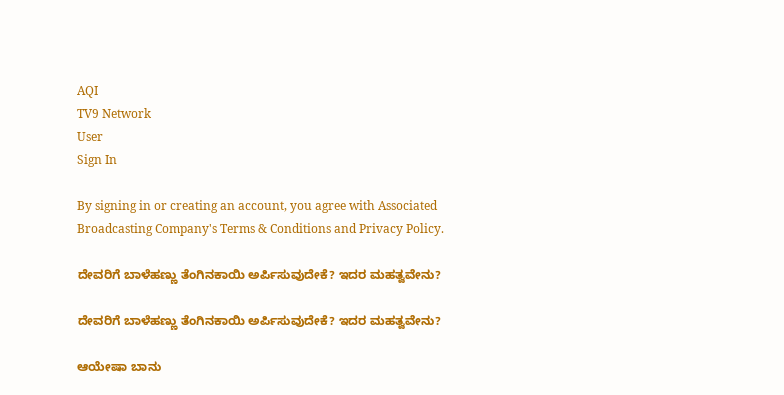AQI
TV9 Network
User
Sign In

By signing in or creating an account, you agree with Associated Broadcasting Company's Terms & Conditions and Privacy Policy.

ದೇವರಿಗೆ ಬಾಳೆಹಣ್ಣು ತೆಂಗಿನಕಾಯಿ ಅರ್ಪಿಸುವುದೇಕೆ? ಇದರ ಮಹತ್ವವೇನು?

ದೇವರಿಗೆ ಬಾಳೆಹಣ್ಣು ತೆಂಗಿನಕಾಯಿ ಅರ್ಪಿಸುವುದೇಕೆ? ಇದರ ಮಹತ್ವವೇನು?

ಆಯೇಷಾ ಬಾನು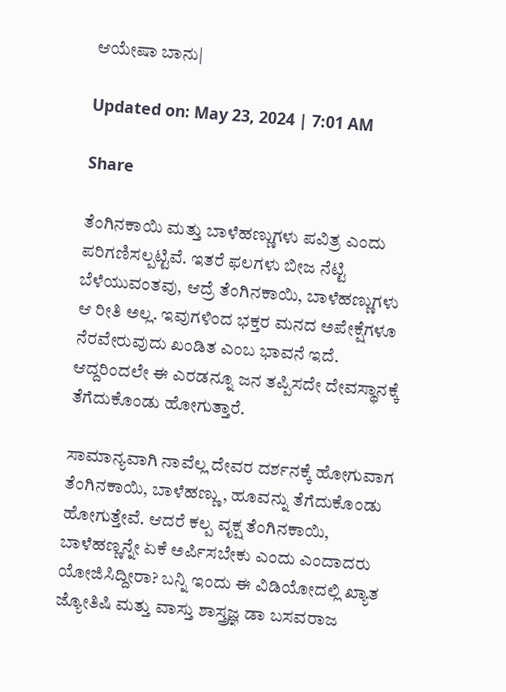ಆಯೇಷಾ ಬಾನು|

Updated on: May 23, 2024 | 7:01 AM

Share

ತೆಂಗಿನಕಾಯಿ ಮತ್ತು ಬಾಳೆಹಣ್ಣುಗಳು ಪವಿತ್ರ ಎಂದು ಪರಿಗಣಿಸಲ್ಪಟ್ಟಿವೆ. ಇತರೆ ಫಲಗಳು ಬೀಜ ನೆಟ್ಟಿ ಬೆಳೆಯುವಂತವು, ಆದ್ರೆ ತೆಂಗಿನಕಾಯಿ, ಬಾಳೆಹಣ್ಣುಗಳು ಆ ರೀತಿ ಅಲ್ಲ. ಇವುಗಳಿಂದ ಭಕ್ತರ ಮನದ ಅಪೇಕ್ಷೆಗಳೂ ನೆರವೇರುವುದು ಖಂಡಿತ ಎಂಬ ಭಾವನೆ ಇದೆ. ಆದ್ದರಿಂದಲೇ ಈ ಎರಡನ್ನೂ ಜನ ತಪ್ಪಿಸದೇ ದೇವಸ್ಥಾನಕ್ಕೆ ತೆಗೆದುಕೊಂಡು ಹೋಗುತ್ತಾರೆ.

ಸಾಮಾನ್ಯವಾಗಿ ನಾವೆಲ್ಲ ದೇವರ ದರ್ಶನಕ್ಕೆ ಹೋಗುವಾಗ ತೆಂಗಿನಕಾಯಿ, ಬಾಳೆಹಣ್ಣು, ಹೂವನ್ನು ತೆಗೆದುಕೊಂಡು ಹೋಗುತ್ತೇವೆ. ಆದರೆ ಕಲ್ಪ ವೃಕ್ಷ ತೆಂಗಿನಕಾಯಿ, ಬಾಳೆಹಣ್ಣನ್ನೇ ಏಕೆ ಅರ್ಪಿಸಬೇಕು ಎಂದು ಎಂದಾದರು ಯೋಜಿಸಿದ್ದೀರಾ? ಬನ್ನಿ ಇಂದು ಈ ವಿಡಿಯೋದಲ್ಲಿ ಖ್ಯಾತ ಜ್ಯೋತಿಷಿ ಮತ್ತು ವಾಸ್ತು ಶಾಸ್ತ್ರಜ್ಞ ಡಾ ಬಸವರಾಜ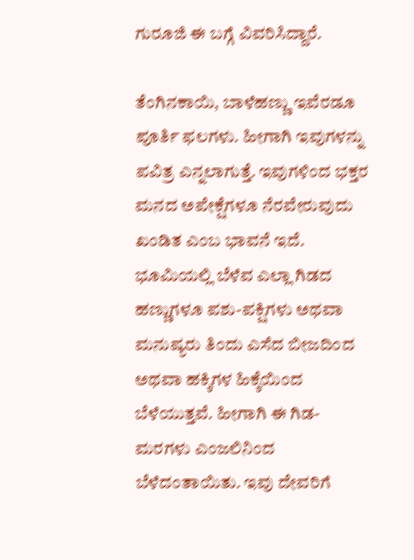ಗುರೂಜಿ ಈ ಬಗ್ಗೆ ವಿವರಿಸಿದ್ದಾರೆ.

ತೆಂಗಿನಕಾಯಿ, ಬಾಳೆಹಣ್ಣು ಇವೆರಡೂ ಪೂರ್ತಿ ಫಲಗಳು. ಹೀಗಾಗಿ ಇವುಗಳನ್ನು ಪವಿತ್ರ ಎನ್ನಲಾಗುತ್ತೆ. ಇವುಗಳಿಂದ ಭಕ್ತರ ಮನದ ಅಪೇಕ್ಷೆಗಳೂ ನೆರವೇರುವುದು ಖಂಡಿತ ಎಂಬ ಭಾವನೆ ಇದೆ. ಭೂಮಿಯಲ್ಲಿ ಬೆಳೆವ ಎಲ್ಲಾ ಗಿಡದ ಹಣ್ಣುಗಳೂ ಪಶು-ಪಕ್ಷಿಗಳು ಅಥವಾ ಮನುಷ್ಯರು ತಿಂದು ಎಸೆದ ಬೀಜದಿಂದ ಅಥವಾ ಹಕ್ಕಿಗಳ ಹಿಕ್ಕೆಯಿಂದ ಬೆಳೆಯುತ್ತವೆ. ಹೀಗಾಗಿ ಈ ಗಿಡ-ಮರಗಳು ಎಂಜಲಿನಿಂದ ಬೆಳೆದಂತಾಯಿತು. ಇವು ದೇವರಿಗೆ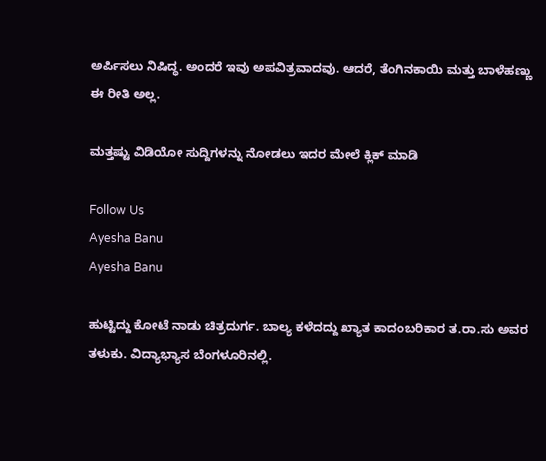ಅರ್ಪಿಸಲು ನಿಷಿದ್ಧ. ಅಂದರೆ ಇವು ಅಪವಿತ್ರವಾದವು. ಆದರೆ, ತೆಂಗಿನಕಾಯಿ ಮತ್ತು ಬಾಳೆಹಣ್ಣು ಈ ರೀತಿ ಅಲ್ಲ.

ಮತ್ತಷ್ಟು ವಿಡಿಯೋ ಸುದ್ದಿಗಳನ್ನು ನೋಡಲು ಇದರ ಮೇಲೆ ಕ್ಲಿಕ್ ಮಾಡಿ

Follow Us
Ayesha Banu
Ayesha Banu

ಹುಟ್ಟಿದ್ದು ಕೋಟೆ ನಾಡು ಚಿತ್ರದುರ್ಗ. ಬಾಲ್ಯ ಕಳೆದದ್ದು ಖ್ಯಾತ ಕಾದಂಬರಿಕಾರ ತ.ರಾ.ಸು ಅವರ ತಳುಕು. ವಿದ್ಯಾಭ್ಯಾಸ ಬೆಂಗಳೂರಿನಲ್ಲಿ.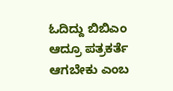ಓದಿದ್ದು ಬಿಬಿಎಂ ಆದ್ರೂ ಪತ್ರಕರ್ತೆ ಆಗಬೇಕು ಎಂಬ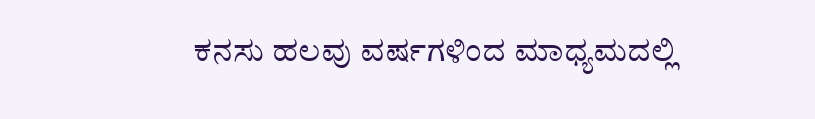ಕನಸು ಹಲವು ವರ್ಷಗಳಿಂದ ಮಾಧ್ಯಮದಲ್ಲಿ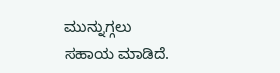ಮುನ್ನುಗ್ಗಲು ಸಹಾಯ ಮಾಡಿದೆ.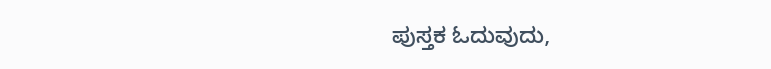ಪುಸ್ತಕ ಓದುವುದು,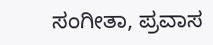ಸಂಗೀತಾ, ಪ್ರವಾಸ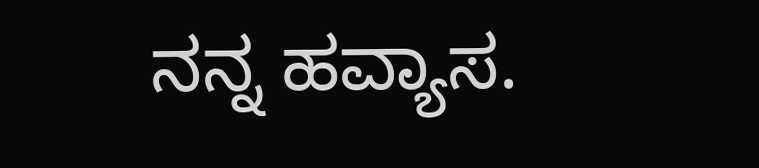ನನ್ನ ಹವ್ಯಾಸ.